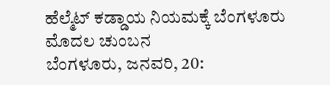ಹೆಲ್ಮೆಟ್ ಕಡ್ಡಾಯ ನಿಯಮಕ್ಕೆ ಬೆಂಗಳೂರು ಮೊದಲ ಚುಂಬನ
ಬೆಂಗಳೂರು, ಜನವರಿ, 20: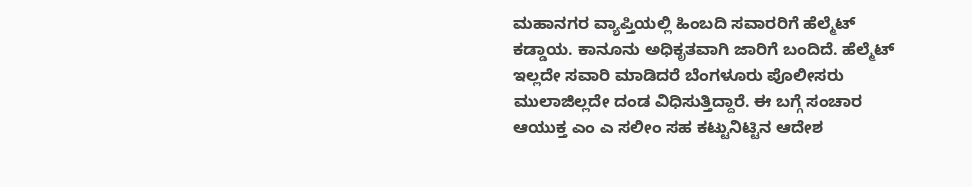ಮಹಾನಗರ ವ್ಯಾಪ್ತಿಯಲ್ಲಿ ಹಿಂಬದಿ ಸವಾರರಿಗೆ ಹೆಲ್ಮೆಟ್ ಕಡ್ಡಾಯ. ಕಾನೂನು ಅಧಿಕೃತವಾಗಿ ಜಾರಿಗೆ ಬಂದಿದೆ. ಹೆಲ್ಮೆಟ್ ಇಲ್ಲದೇ ಸವಾರಿ ಮಾಡಿದರೆ ಬೆಂಗಳೂರು ಪೊಲೀಸರು ಮುಲಾಜಿಲ್ಲದೇ ದಂಡ ವಿಧಿಸುತ್ತಿದ್ದಾರೆ. ಈ ಬಗ್ಗೆ ಸಂಚಾರ ಆಯುಕ್ತ ಎಂ ಎ ಸಲೀಂ ಸಹ ಕಟ್ಟುನಿಟ್ಟಿನ ಆದೇಶ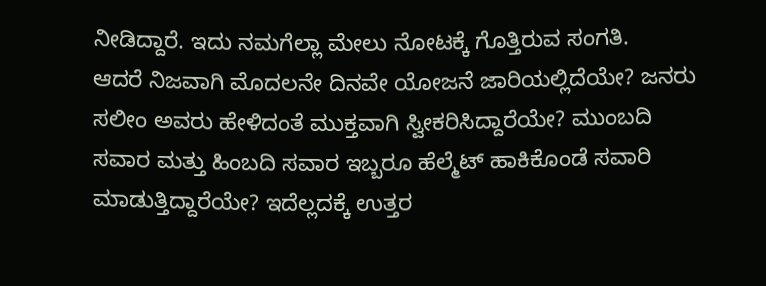ನೀಡಿದ್ದಾರೆ. ಇದು ನಮಗೆಲ್ಲಾ ಮೇಲು ನೋಟಕ್ಕೆ ಗೊತ್ತಿರುವ ಸಂಗತಿ.
ಆದರೆ ನಿಜವಾಗಿ ಮೊದಲನೇ ದಿನವೇ ಯೋಜನೆ ಜಾರಿಯಲ್ಲಿದೆಯೇ? ಜನರು ಸಲೀಂ ಅವರು ಹೇಳಿದಂತೆ ಮುಕ್ತವಾಗಿ ಸ್ವೀಕರಿಸಿದ್ದಾರೆಯೇ? ಮುಂಬದಿ ಸವಾರ ಮತ್ತು ಹಿಂಬದಿ ಸವಾರ ಇಬ್ಬರೂ ಹೆಲ್ಮೆಟ್ ಹಾಕಿಕೊಂಡೆ ಸವಾರಿ ಮಾಡುತ್ತಿದ್ದಾರೆಯೇ? ಇದೆಲ್ಲದಕ್ಕೆ ಉತ್ತರ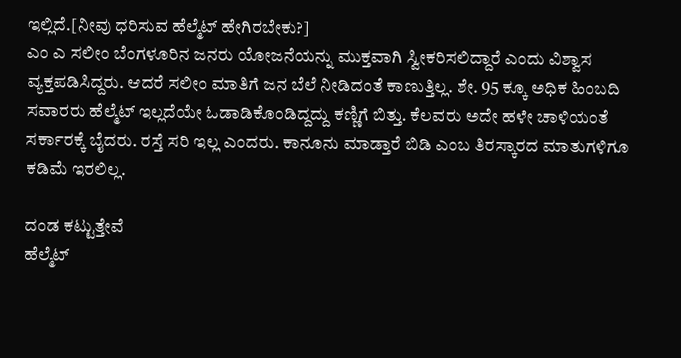ಇಲ್ಲಿದೆ.[ನೀವು ಧರಿಸುವ ಹೆಲ್ಮೆಟ್ ಹೇಗಿರಬೇಕು?]
ಎಂ ಎ ಸಲೀಂ ಬೆಂಗಳೂರಿನ ಜನರು ಯೋಜನೆಯನ್ನು ಮುಕ್ತವಾಗಿ ಸ್ವೀಕರಿಸಲಿದ್ದಾರೆ ಎಂದು ವಿಶ್ವಾಸ ವ್ಯಕ್ತಪಡಿಸಿದ್ದರು. ಆದರೆ ಸಲೀಂ ಮಾತಿಗೆ ಜನ ಬೆಲೆ ನೀಡಿದಂತೆ ಕಾಣುತ್ತಿಲ್ಲ. ಶೇ. 95 ಕ್ಕೂ ಅಧಿಕ ಹಿಂಬದಿ ಸವಾರರು ಹೆಲ್ಮೆಟ್ ಇಲ್ಲದೆಯೇ ಓಡಾಡಿಕೊಂಡಿದ್ದದ್ದು ಕಣ್ಣಿಗೆ ಬಿತ್ತು. ಕೆಲವರು ಅದೇ ಹಳೇ ಚಾಳಿಯಂತೆ ಸರ್ಕಾರಕ್ಕೆ ಬೈದರು. ರಸ್ತೆ ಸರಿ ಇಲ್ಲ ಎಂದರು. ಕಾನೂನು ಮಾಡ್ತಾರೆ ಬಿಡಿ ಎಂಬ ತಿರಸ್ಕಾರದ ಮಾತುಗಳಿಗೂ ಕಡಿಮೆ ಇರಲಿಲ್ಲ.

ದಂಡ ಕಟ್ಟುತ್ತೇವೆ
ಹೆಲ್ಮೆಟ್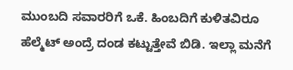ಮುಂಬದಿ ಸವಾರರಿಗೆ ಒಕೆ. ಹಿಂಬದಿಗೆ ಕುಳಿತವಿರೂ ಹೆಲ್ಮೆಟ್ ಅಂದ್ರೆ ದಂಡ ಕಟ್ಟುತ್ತೇವೆ ಬಿಡಿ. ಇಲ್ಲಾ ಮನೆಗೆ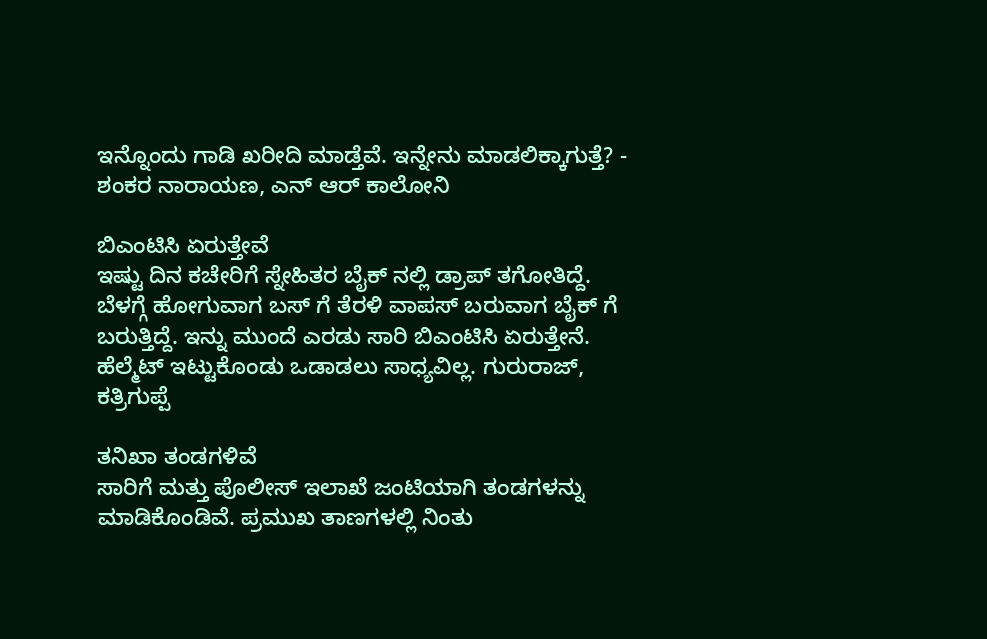ಇನ್ನೊಂದು ಗಾಡಿ ಖರೀದಿ ಮಾಡ್ತೆವೆ. ಇನ್ನೇನು ಮಾಡಲಿಕ್ಕಾಗುತ್ತೆ? - ಶಂಕರ ನಾರಾಯಣ, ಎನ್ ಆರ್ ಕಾಲೋನಿ

ಬಿಎಂಟಿಸಿ ಏರುತ್ತೇವೆ
ಇಷ್ಟು ದಿನ ಕಚೇರಿಗೆ ಸ್ನೇಹಿತರ ಬೈಕ್ ನಲ್ಲಿ ಡ್ರಾಪ್ ತಗೋತಿದ್ದೆ. ಬೆಳಗ್ಗೆ ಹೋಗುವಾಗ ಬಸ್ ಗೆ ತೆರಳಿ ವಾಪಸ್ ಬರುವಾಗ ಬೈಕ್ ಗೆ ಬರುತ್ತಿದ್ದೆ. ಇನ್ನು ಮುಂದೆ ಎರಡು ಸಾರಿ ಬಿಎಂಟಿಸಿ ಏರುತ್ತೇನೆ. ಹೆಲ್ಮೆಟ್ ಇಟ್ಟುಕೊಂಡು ಒಡಾಡಲು ಸಾಧ್ಯವಿಲ್ಲ. ಗುರುರಾಜ್, ಕತ್ರಿಗುಪ್ಪೆ

ತನಿಖಾ ತಂಡಗಳಿವೆ
ಸಾರಿಗೆ ಮತ್ತು ಪೊಲೀಸ್ ಇಲಾಖೆ ಜಂಟಿಯಾಗಿ ತಂಡಗಳನ್ನು ಮಾಡಿಕೊಂಡಿವೆ. ಪ್ರಮುಖ ತಾಣಗಳಲ್ಲಿ ನಿಂತು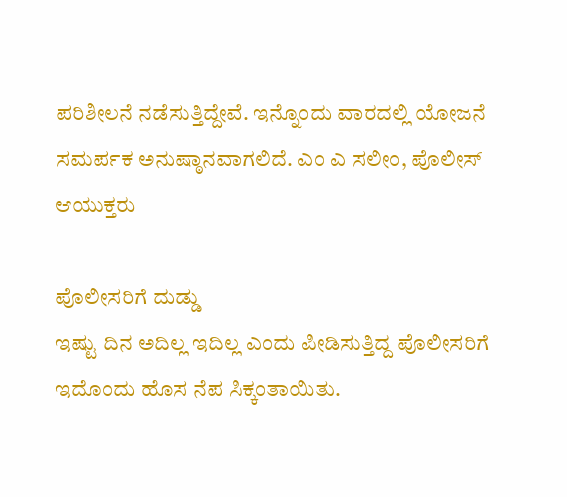ಪರಿಶೀಲನೆ ನಡೆಸುತ್ತಿದ್ದೇವೆ. ಇನ್ನೊಂದು ವಾರದಲ್ಲಿ ಯೋಜನೆ ಸಮರ್ಪಕ ಅನುಷ್ಠಾನವಾಗಲಿದೆ. ಎಂ ಎ ಸಲೀಂ, ಪೊಲೀಸ್ ಆಯುಕ್ತರು

ಪೊಲೀಸರಿಗೆ ದುಡ್ಡು
ಇಷ್ಟು ದಿನ ಅದಿಲ್ಲ ಇದಿಲ್ಲ ಎಂದು ಪೀಡಿಸುತ್ತಿದ್ದ ಪೊಲೀಸರಿಗೆ ಇದೊಂದು ಹೊಸ ನೆಪ ಸಿಕ್ಕಂತಾಯಿತು.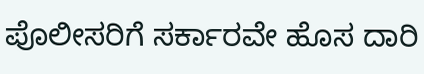ಪೊಲೀಸರಿಗೆ ಸರ್ಕಾರವೇ ಹೊಸ ದಾರಿ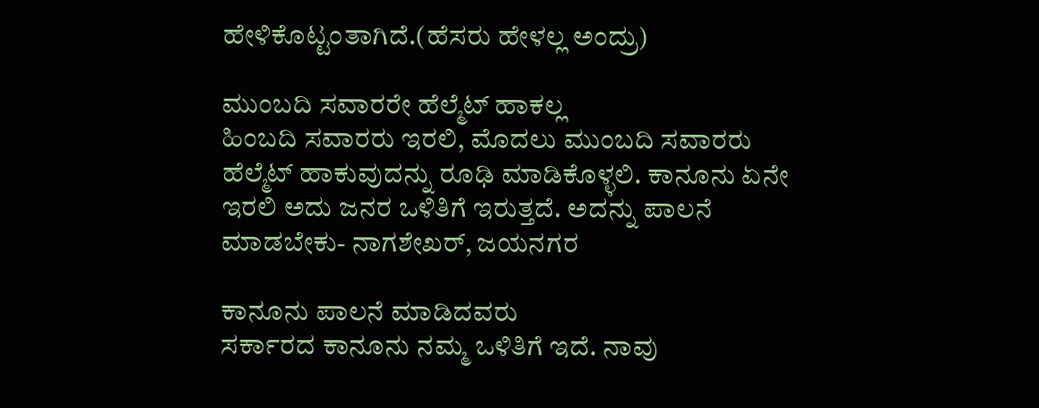ಹೇಳಿಕೊಟ್ಟಂತಾಗಿದೆ.(ಹೆಸರು ಹೇಳಲ್ಲ ಅಂದ್ರು)

ಮುಂಬದಿ ಸವಾರರೇ ಹೆಲ್ಮೆಟ್ ಹಾಕಲ್ಲ
ಹಿಂಬದಿ ಸವಾರರು ಇರಲಿ, ಮೊದಲು ಮುಂಬದಿ ಸವಾರರು ಹೆಲ್ಮೆಟ್ ಹಾಕುವುದನ್ನು ರೂಢಿ ಮಾಡಿಕೊಳ್ಳಲಿ. ಕಾನೂನು ಏನೇ ಇರಲಿ ಅದು ಜನರ ಒಳಿತಿಗೆ ಇರುತ್ತದೆ. ಅದನ್ನು ಪಾಲನೆ ಮಾಡಬೇಕು- ನಾಗಶೇಖರ್, ಜಯನಗರ

ಕಾನೂನು ಪಾಲನೆ ಮಾಡಿದವರು
ಸರ್ಕಾರದ ಕಾನೂನು ನಮ್ಮ ಒಳಿತಿಗೆ ಇದೆ. ನಾವು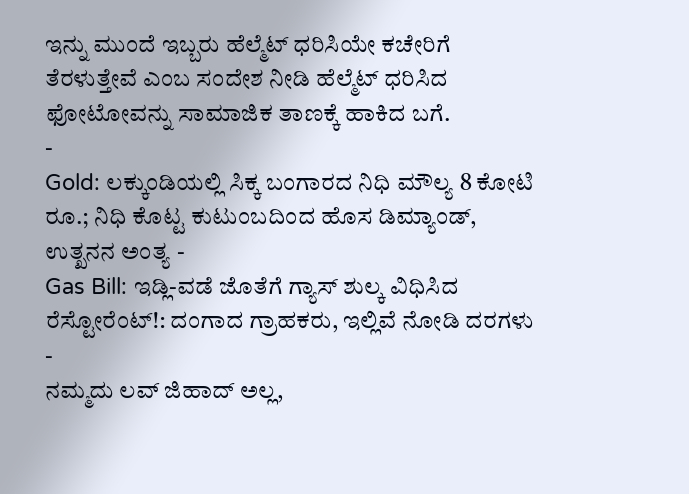ಇನ್ನು ಮುಂದೆ ಇಬ್ಬರು ಹೆಲ್ಮೆಟ್ ಧರಿಸಿಯೇ ಕಚೇರಿಗೆ ತೆರಳುತ್ತೇವೆ ಎಂಬ ಸಂದೇಶ ನೀಡಿ ಹೆಲ್ಮೆಟ್ ಧರಿಸಿದ ಫೋಟೋವನ್ನು ಸಾಮಾಜಿಕ ತಾಣಕ್ಕೆ ಹಾಕಿದ ಬಗೆ.
-
Gold: ಲಕ್ಕುಂಡಿಯಲ್ಲಿ ಸಿಕ್ಕ ಬಂಗಾರದ ನಿಧಿ ಮೌಲ್ಯ 8 ಕೋಟಿ ರೂ.; ನಿಧಿ ಕೊಟ್ಟ ಕುಟುಂಬದಿಂದ ಹೊಸ ಡಿಮ್ಯಾಂಡ್, ಉತ್ಖನನ ಅಂತ್ಯ -
Gas Bill: ಇಡ್ಲಿ-ವಡೆ ಜೊತೆಗೆ ಗ್ಯಾಸ್ ಶುಲ್ಕ ವಿಧಿಸಿದ ರೆಸ್ಟೋರೆಂಟ್!: ದಂಗಾದ ಗ್ರಾಹಕರು, ಇಲ್ಲಿವೆ ನೋಡಿ ದರಗಳು -
ನಮ್ಮದು ಲವ್ ಜಿಹಾದ್ ಅಲ್ಲ,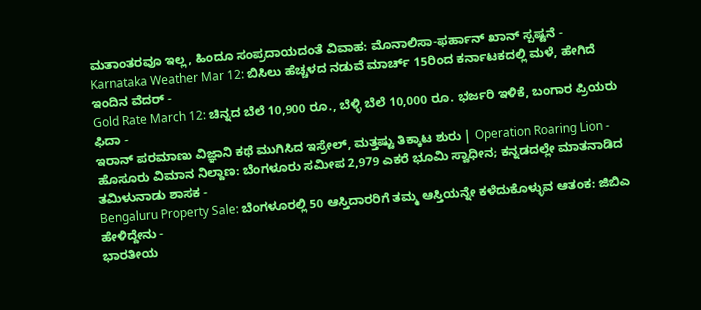ಮತಾಂತರವೂ ಇಲ್ಲ, ಹಿಂದೂ ಸಂಪ್ರದಾಯದಂತೆ ವಿವಾಹ: ಮೊನಾಲಿಸಾ-ಫರ್ಹಾನ್ ಖಾನ್ ಸ್ಪಷ್ಟನೆ -
Karnataka Weather Mar 12: ಬಿಸಿಲು ಹೆಚ್ಚಳದ ನಡುವೆ ಮಾರ್ಚ್ 15ರಿಂದ ಕರ್ನಾಟಕದಲ್ಲಿ ಮಳೆ, ಹೇಗಿದೆ ಇಂದಿನ ವೆದರ್ -
Gold Rate March 12: ಚಿನ್ನದ ಬೆಲೆ 10,900 ರೂ., ಬೆಳ್ಳಿ ಬೆಲೆ 10,000 ರೂ. ಭರ್ಜರಿ ಇಳಿಕೆ, ಬಂಗಾರ ಪ್ರಿಯರು ಫಿದಾ -
ಇರಾನ್ ಪರಮಾಣು ವಿಜ್ಞಾನಿ ಕಥೆ ಮುಗಿಸಿದ ಇಸ್ರೇಲ್, ಮತ್ತಷ್ಟು ತಿಕ್ಕಾಟ ಶುರು | Operation Roaring Lion -
ಹೊಸೂರು ವಿಮಾನ ನಿಲ್ದಾಣ: ಬೆಂಗಳೂರು ಸಮೀಪ 2,979 ಎಕರೆ ಭೂಮಿ ಸ್ವಾಧೀನ; ಕನ್ನಡದಲ್ಲೇ ಮಾತನಾಡಿದ ತಮಿಳುನಾಡು ಶಾಸಕ -
Bengaluru Property Sale: ಬೆಂಗಳೂರಲ್ಲಿ 50 ಆಸ್ತಿದಾರರಿಗೆ ತಮ್ಮ ಆಸ್ತಿಯನ್ನೇ ಕಳೆದುಕೊಳ್ಳುವ ಆತಂಕ: ಜಿಬಿಎ ಹೇಳಿದ್ದೇನು -
ಭಾರತೀಯ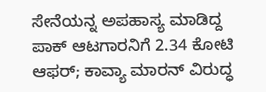ಸೇನೆಯನ್ನ ಅಪಹಾಸ್ಯ ಮಾಡಿದ್ದ ಪಾಕ್ ಆಟಗಾರನಿಗೆ 2.34 ಕೋಟಿ ಆಫರ್; ಕಾವ್ಯಾ ಮಾರನ್ ವಿರುದ್ಧ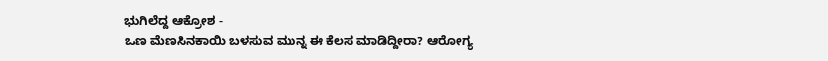ಭುಗಿಲೆದ್ದ ಆಕ್ರೋಶ -
ಒಣ ಮೆಣಸಿನಕಾಯಿ ಬಳಸುವ ಮುನ್ನ ಈ ಕೆಲಸ ಮಾಡಿದ್ದೀರಾ? ಆರೋಗ್ಯ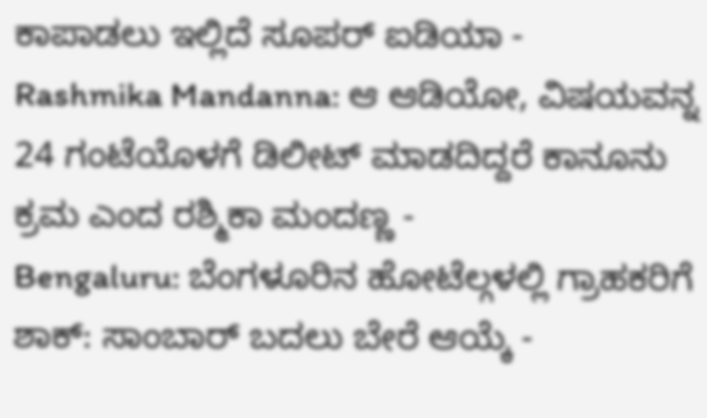ಕಾಪಾಡಲು ಇಲ್ಲಿದೆ ಸೂಪರ್ ಐಡಿಯಾ -
Rashmika Mandanna: ಆ ಆಡಿಯೋ, ವಿಷಯವನ್ನ 24 ಗಂಟೆಯೊಳಗೆ ಡಿಲೀಟ್ ಮಾಡದಿದ್ದರೆ ಕಾನೂನು ಕ್ರಮ ಎಂದ ರಶ್ಮಿಕಾ ಮಂದಣ್ಣ -
Bengaluru: ಬೆಂಗಳೂರಿನ ಹೋಟೆಲ್ಗಳಲ್ಲಿ ಗ್ರಾಹಕರಿಗೆ ಶಾಕ್: ಸಾಂಬಾರ್ ಬದಲು ಬೇರೆ ಆಯ್ಕೆ -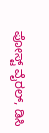ಪೋಸ್ಟ್ ವೈರಲ್, ಡಿಸಿ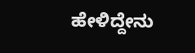ಹೇಳಿದ್ದೇನು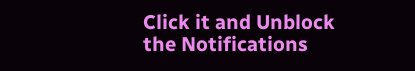Click it and Unblock the Notifications